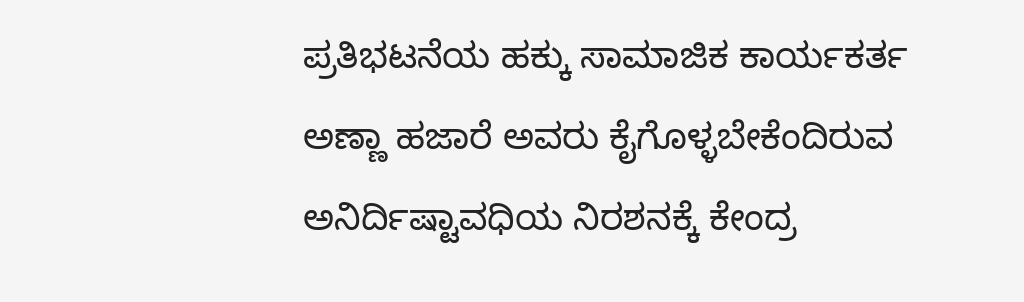ಪ್ರತಿಭಟನೆಯ ಹಕ್ಕು ಸಾಮಾಜಿಕ ಕಾರ್ಯಕರ್ತ ಅಣ್ಣಾ ಹಜಾರೆ ಅವರು ಕೈಗೊಳ್ಳಬೇಕೆಂದಿರುವ ಅನಿರ್ದಿಷ್ಟಾವಧಿಯ ನಿರಶನಕ್ಕೆ ಕೇಂದ್ರ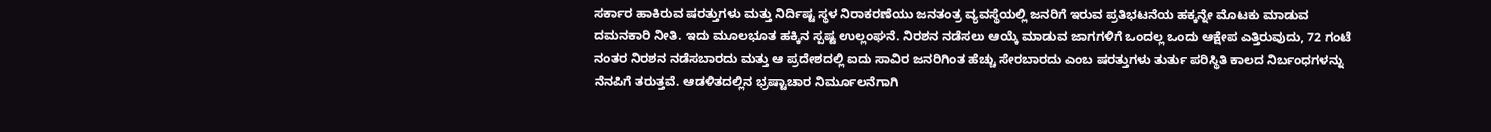ಸರ್ಕಾರ ಹಾಕಿರುವ ಷರತ್ತುಗಳು ಮತ್ತು ನಿರ್ದಿಷ್ಟ ಸ್ಥಳ ನಿರಾಕರಣೆಯು ಜನತಂತ್ರ ವ್ಯವಸ್ಥೆಯಲ್ಲಿ ಜನರಿಗೆ ಇರುವ ಪ್ರತಿಭಟನೆಯ ಹಕ್ಕನ್ನೇ ಮೊಟಕು ಮಾಡುವ ದಮನಕಾರಿ ನೀತಿ. ಇದು ಮೂಲಭೂತ ಹಕ್ಕಿನ ಸ್ಪಷ್ಟ ಉಲ್ಲಂಘನೆ. ನಿರಶನ ನಡೆಸಲು ಆಯ್ಕೆ ಮಾಡುವ ಜಾಗಗಳಿಗೆ ಒಂದಲ್ಲ ಒಂದು ಆಕ್ಷೇಪ ಎತ್ತಿರುವುದು, 72 ಗಂಟೆ ನಂತರ ನಿರಶನ ನಡೆಸಬಾರದು ಮತ್ತು ಆ ಪ್ರದೇಶದಲ್ಲಿ ಐದು ಸಾವಿರ ಜನರಿಗಿಂತ ಹೆಚ್ಚು ಸೇರಬಾರದು ಎಂಬ ಷರತ್ತುಗಳು ತುರ್ತು ಪರಿಸ್ಥಿತಿ ಕಾಲದ ನಿರ್ಬಂಧಗಳನ್ನು ನೆನಪಿಗೆ ತರುತ್ತವೆ. ಆಡಳಿತದಲ್ಲಿನ ಭ್ರಷ್ಟಾಚಾರ ನಿರ್ಮೂಲನೆಗಾಗಿ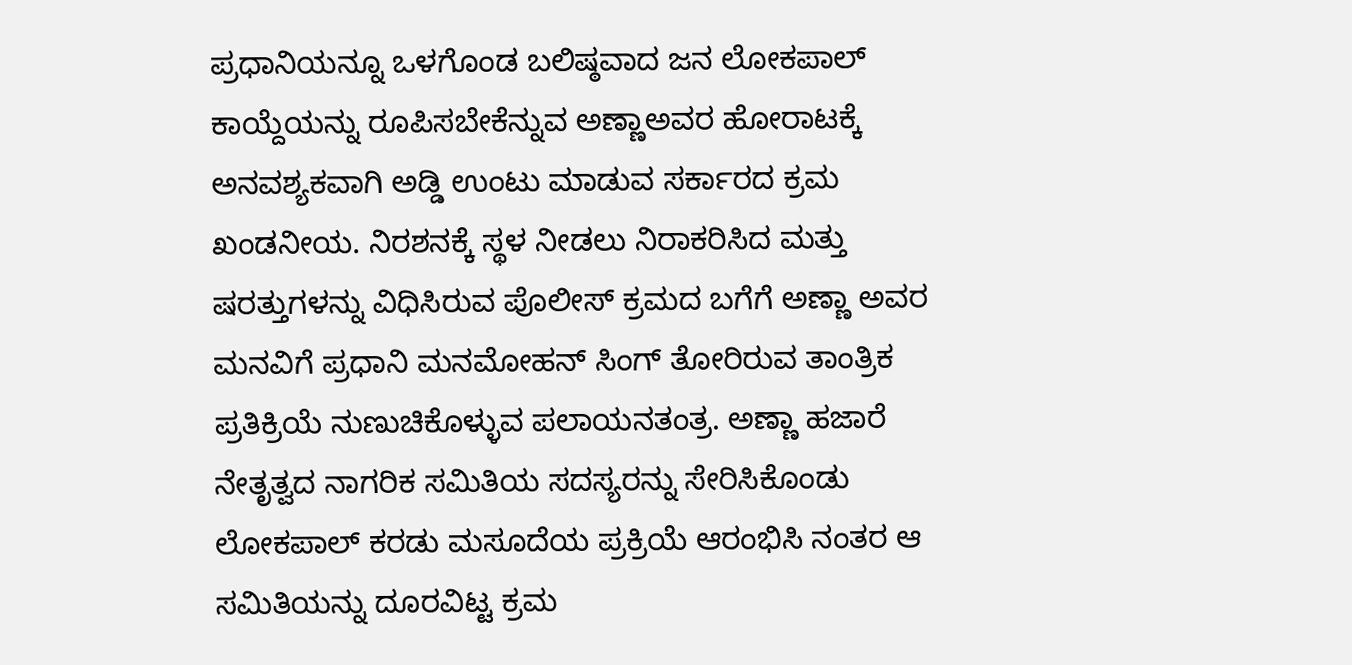ಪ್ರಧಾನಿಯನ್ನೂ ಒಳಗೊಂಡ ಬಲಿಷ್ಠವಾದ ಜನ ಲೋಕಪಾಲ್ ಕಾಯ್ದೆಯನ್ನು ರೂಪಿಸಬೇಕೆನ್ನುವ ಅಣ್ಣಾಅವರ ಹೋರಾಟಕ್ಕೆ ಅನವಶ್ಯಕವಾಗಿ ಅಡ್ಡಿ ಉಂಟು ಮಾಡುವ ಸರ್ಕಾರದ ಕ್ರಮ ಖಂಡನೀಯ. ನಿರಶನಕ್ಕೆ ಸ್ಥಳ ನೀಡಲು ನಿರಾಕರಿಸಿದ ಮತ್ತು ಷರತ್ತುಗಳನ್ನು ವಿಧಿಸಿರುವ ಪೊಲೀಸ್ ಕ್ರಮದ ಬಗೆಗೆ ಅಣ್ಣಾ ಅವರ ಮನವಿಗೆ ಪ್ರಧಾನಿ ಮನಮೋಹನ್ ಸಿಂಗ್ ತೋರಿರುವ ತಾಂತ್ರಿಕ ಪ್ರತಿಕ್ರಿಯೆ ನುಣುಚಿಕೊಳ್ಳುವ ಪಲಾಯನತಂತ್ರ. ಅಣ್ಣಾ ಹಜಾರೆ ನೇತೃತ್ವದ ನಾಗರಿಕ ಸಮಿತಿಯ ಸದಸ್ಯರನ್ನು ಸೇರಿಸಿಕೊಂಡು ಲೋಕಪಾಲ್ ಕರಡು ಮಸೂದೆಯ ಪ್ರಕ್ರಿಯೆ ಆರಂಭಿಸಿ ನಂತರ ಆ ಸಮಿತಿಯನ್ನು ದೂರವಿಟ್ಟ ಕ್ರಮ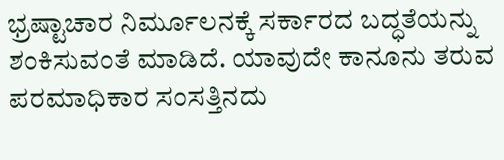ಭ್ರಷ್ಟಾಚಾರ ನಿರ್ಮೂಲನಕ್ಕೆ ಸರ್ಕಾರದ ಬದ್ಧತೆಯನ್ನು ಶಂಕಿಸುವಂತೆ ಮಾಡಿದೆ. ಯಾವುದೇ ಕಾನೂನು ತರುವ ಪರಮಾಧಿಕಾರ ಸಂಸತ್ತಿನದು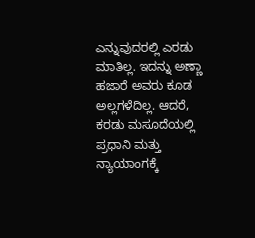ಎನ್ನುವುದರಲ್ಲಿ ಎರಡು ಮಾತಿಲ್ಲ. ಇದನ್ನು ಅಣ್ಣಾ ಹಜಾರೆ ಅವರು ಕೂಡ ಅಲ್ಲಗಳೆದಿಲ್ಲ. ಆದರೆ, ಕರಡು ಮಸೂದೆಯಲ್ಲಿ ಪ್ರಧಾನಿ ಮತ್ತು ನ್ಯಾಯಾಂಗಕ್ಕೆ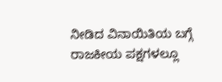ನೀಡಿದ ವಿನಾಯಿತಿಯ ಬಗ್ಗೆ ರಾಜಕೀಯ ಪಕ್ಷಗಳಲ್ಲೂ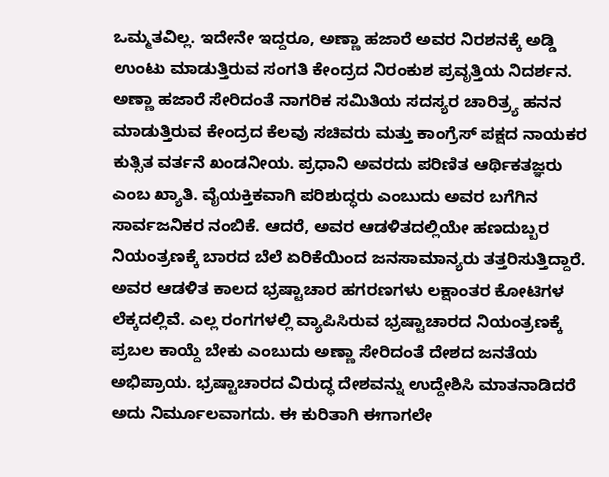ಒಮ್ಮತವಿಲ್ಲ. ಇದೇನೇ ಇದ್ದರೂ, ಅಣ್ಣಾ ಹಜಾರೆ ಅವರ ನಿರಶನಕ್ಕೆ ಅಡ್ಡಿ ಉಂಟು ಮಾಡುತ್ತಿರುವ ಸಂಗತಿ ಕೇಂದ್ರದ ನಿರಂಕುಶ ಪ್ರವೃತ್ತಿಯ ನಿದರ್ಶನ. ಅಣ್ಣಾ ಹಜಾರೆ ಸೇರಿದಂತೆ ನಾಗರಿಕ ಸಮಿತಿಯ ಸದಸ್ಯರ ಚಾರಿತ್ರ್ಯ ಹನನ ಮಾಡುತ್ತಿರುವ ಕೇಂದ್ರದ ಕೆಲವು ಸಚಿವರು ಮತ್ತು ಕಾಂಗ್ರೆಸ್ ಪಕ್ಷದ ನಾಯಕರ ಕುತ್ಸಿತ ವರ್ತನೆ ಖಂಡನೀಯ. ಪ್ರಧಾನಿ ಅವರದು ಪರಿಣಿತ ಆರ್ಥಿಕತಜ್ಞರು ಎಂಬ ಖ್ಯಾತಿ. ವೈಯಕ್ತಿಕವಾಗಿ ಪರಿಶುದ್ಧರು ಎಂಬುದು ಅವರ ಬಗೆಗಿನ ಸಾರ್ವಜನಿಕರ ನಂಬಿಕೆ. ಆದರೆ, ಅವರ ಆಡಳಿತದಲ್ಲಿಯೇ ಹಣದುಬ್ಬರ ನಿಯಂತ್ರಣಕ್ಕೆ ಬಾರದ ಬೆಲೆ ಏರಿಕೆಯಿಂದ ಜನಸಾಮಾನ್ಯರು ತತ್ತರಿಸುತ್ತಿದ್ದಾರೆ. ಅವರ ಆಡಳಿತ ಕಾಲದ ಭ್ರಷ್ಟಾಚಾರ ಹಗರಣಗಳು ಲಕ್ಷಾಂತರ ಕೋಟಿಗಳ ಲೆಕ್ಕದಲ್ಲಿವೆ. ಎಲ್ಲ ರಂಗಗಳಲ್ಲಿ ವ್ಯಾಪಿಸಿರುವ ಭ್ರಷ್ಟಾಚಾರದ ನಿಯಂತ್ರಣಕ್ಕೆ ಪ್ರಬಲ ಕಾಯ್ದೆ ಬೇಕು ಎಂಬುದು ಅಣ್ಣಾ ಸೇರಿದಂತೆ ದೇಶದ ಜನತೆಯ ಅಭಿಪ್ರಾಯ. ಭ್ರಷ್ಟಾಚಾರದ ವಿರುದ್ಧ ದೇಶವನ್ನು ಉದ್ದೇಶಿಸಿ ಮಾತನಾಡಿದರೆ ಅದು ನಿರ್ಮೂಲವಾಗದು. ಈ ಕುರಿತಾಗಿ ಈಗಾಗಲೇ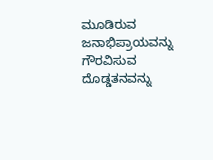ಮೂಡಿರುವ ಜನಾಭಿಪ್ರಾಯವನ್ನು ಗೌರವಿಸುವ ದೊಡ್ಡತನವನ್ನು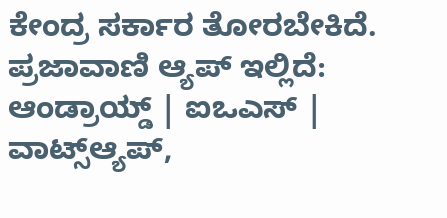ಕೇಂದ್ರ ಸರ್ಕಾರ ತೋರಬೇಕಿದೆ. ಪ್ರಜಾವಾಣಿ ಆ್ಯಪ್ ಇಲ್ಲಿದೆ: ಆಂಡ್ರಾಯ್ಡ್ | ಐಒಎಸ್ | ವಾಟ್ಸ್ಆ್ಯಪ್,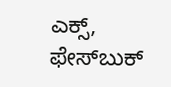ಎಕ್ಸ್, ಫೇಸ್‌ಬುಕ್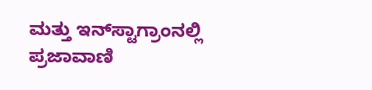ಮತ್ತು ಇನ್‌ಸ್ಟಾಗ್ರಾಂನಲ್ಲಿ ಪ್ರಜಾವಾಣಿ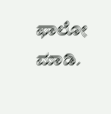ಫಾಲೋ ಮಾಡಿ.